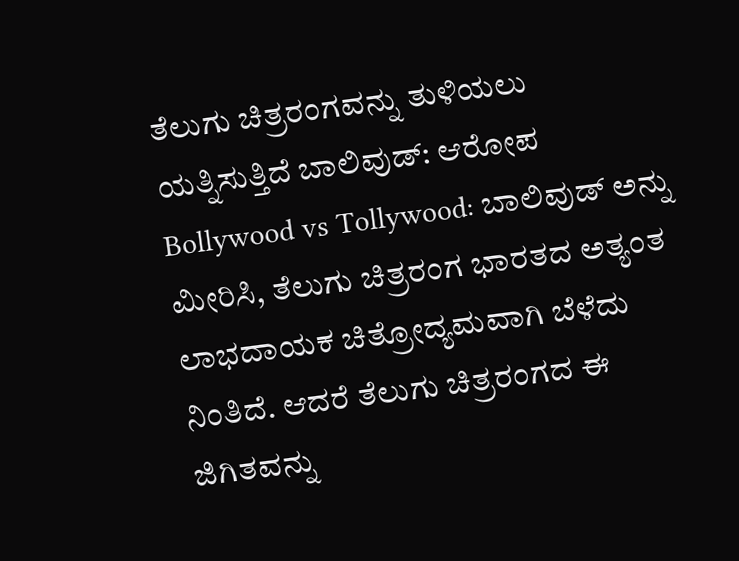ತೆಲುಗು ಚಿತ್ರರಂಗವನ್ನು ತುಳಿಯಲು ಯತ್ನಿಸುತ್ತಿದೆ ಬಾಲಿವುಡ್: ಆರೋಪ
Bollywood vs Tollywood: ಬಾಲಿವುಡ್ ಅನ್ನು ಮೀರಿಸಿ, ತೆಲುಗು ಚಿತ್ರರಂಗ ಭಾರತದ ಅತ್ಯಂತ ಲಾಭದಾಯಕ ಚಿತ್ರೋದ್ಯಮವಾಗಿ ಬೆಳೆದು ನಿಂತಿದೆ. ಆದರೆ ತೆಲುಗು ಚಿತ್ರರಂಗದ ಈ ಜಿಗಿತವನ್ನು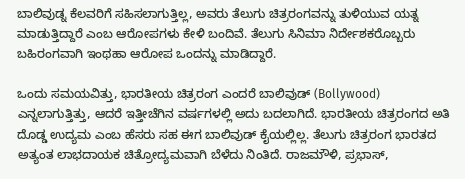ಬಾಲಿವುಡ್ನ ಕೆಲವರಿಗೆ ಸಹಿಸಲಾಗುತ್ತಿಲ್ಲ, ಅವರು ತೆಲುಗು ಚಿತ್ರರಂಗವನ್ನು ತುಳಿಯುವ ಯತ್ನ ಮಾಡುತ್ತಿದ್ದಾರೆ ಎಂಬ ಆರೋಪಗಳು ಕೇಳಿ ಬಂದಿವೆ. ತೆಲುಗು ಸಿನಿಮಾ ನಿರ್ದೇಶಕರೊಬ್ಬರು ಬಹಿರಂಗವಾಗಿ ಇಂಥಹಾ ಆರೋಪ ಒಂದನ್ನು ಮಾಡಿದ್ದಾರೆ.

ಒಂದು ಸಮಯವಿತ್ತು, ಭಾರತೀಯ ಚಿತ್ರರಂಗ ಎಂದರೆ ಬಾಲಿವುಡ್ (Bollywood) ಎನ್ನಲಾಗುತ್ತಿತ್ತು, ಆದರೆ ಇತ್ತೀಚೆಗಿನ ವರ್ಷಗಳಲ್ಲಿ ಅದು ಬದಲಾಗಿದೆ. ಭಾರತೀಯ ಚಿತ್ರರಂಗದ ಅತಿ ದೊಡ್ಡ ಉದ್ಯಮ ಎಂಬ ಹೆಸರು ಸಹ ಈಗ ಬಾಲಿವುಡ್ ಕೈಯಲ್ಲಿಲ್ಲ. ತೆಲುಗು ಚಿತ್ರರಂಗ ಭಾರತದ ಅತ್ಯಂತ ಲಾಭದಾಯಕ ಚಿತ್ರೋದ್ಯಮವಾಗಿ ಬೆಳೆದು ನಿಂತಿದೆ. ರಾಜಮೌಳಿ, ಪ್ರಭಾಸ್,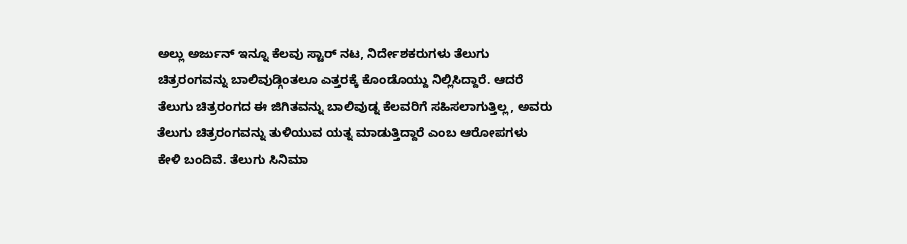ಅಲ್ಲು ಅರ್ಜುನ್ ಇನ್ನೂ ಕೆಲವು ಸ್ಟಾರ್ ನಟ, ನಿರ್ದೇಶಕರುಗಳು ತೆಲುಗು ಚಿತ್ರರಂಗವನ್ನು ಬಾಲಿವುಡ್ಗಿಂತಲೂ ಎತ್ತರಕ್ಕೆ ಕೊಂಡೊಯ್ದು ನಿಲ್ಲಿಸಿದ್ದಾರೆ. ಆದರೆ ತೆಲುಗು ಚಿತ್ರರಂಗದ ಈ ಜಿಗಿತವನ್ನು ಬಾಲಿವುಡ್ನ ಕೆಲವರಿಗೆ ಸಹಿಸಲಾಗುತ್ತಿಲ್ಲ, ಅವರು ತೆಲುಗು ಚಿತ್ರರಂಗವನ್ನು ತುಳಿಯುವ ಯತ್ನ ಮಾಡುತ್ತಿದ್ದಾರೆ ಎಂಬ ಆರೋಪಗಳು ಕೇಳಿ ಬಂದಿವೆ. ತೆಲುಗು ಸಿನಿಮಾ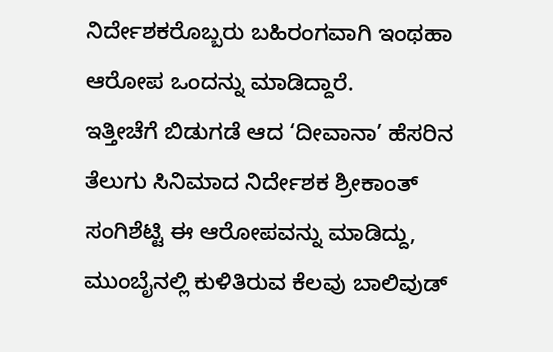ನಿರ್ದೇಶಕರೊಬ್ಬರು ಬಹಿರಂಗವಾಗಿ ಇಂಥಹಾ ಆರೋಪ ಒಂದನ್ನು ಮಾಡಿದ್ದಾರೆ.
ಇತ್ತೀಚೆಗೆ ಬಿಡುಗಡೆ ಆದ ‘ದೀವಾನಾ’ ಹೆಸರಿನ ತೆಲುಗು ಸಿನಿಮಾದ ನಿರ್ದೇಶಕ ಶ್ರೀಕಾಂತ್ ಸಂಗಿಶೆಟ್ಟಿ ಈ ಆರೋಪವನ್ನು ಮಾಡಿದ್ದು, ಮುಂಬೈನಲ್ಲಿ ಕುಳಿತಿರುವ ಕೆಲವು ಬಾಲಿವುಡ್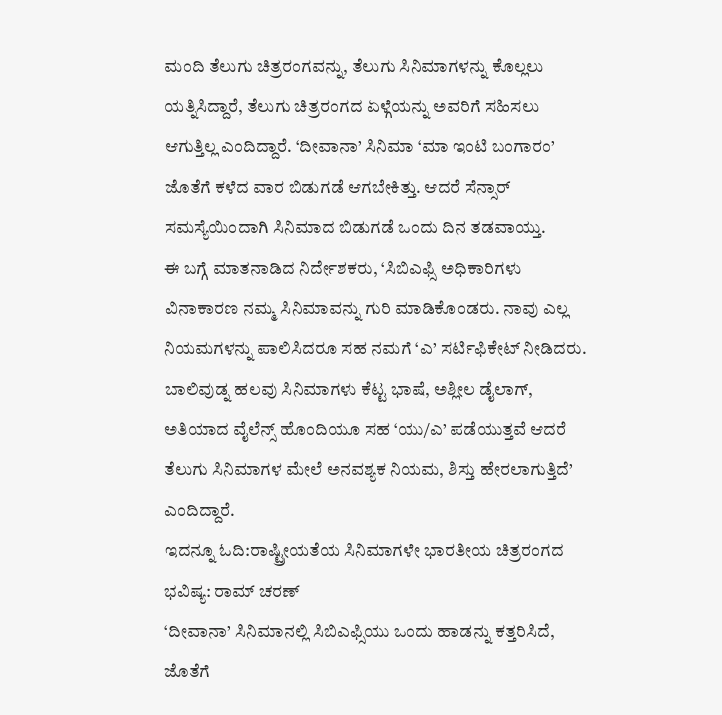ಮಂದಿ ತೆಲುಗು ಚಿತ್ರರಂಗವನ್ನು, ತೆಲುಗು ಸಿನಿಮಾಗಳನ್ನು ಕೊಲ್ಲಲು ಯತ್ನಿಸಿದ್ದಾರೆ, ತೆಲುಗು ಚಿತ್ರರಂಗದ ಏಳ್ಗೆಯನ್ನು ಅವರಿಗೆ ಸಹಿಸಲು ಆಗುತ್ತಿಲ್ಲ ಎಂದಿದ್ದಾರೆ. ‘ದೀವಾನಾ’ ಸಿನಿಮಾ ‘ಮಾ ಇಂಟಿ ಬಂಗಾರಂ’ ಜೊತೆಗೆ ಕಳೆದ ವಾರ ಬಿಡುಗಡೆ ಆಗಬೇಕಿತ್ತು. ಆದರೆ ಸೆನ್ಸಾರ್ ಸಮಸ್ಯೆಯಿಂದಾಗಿ ಸಿನಿಮಾದ ಬಿಡುಗಡೆ ಒಂದು ದಿನ ತಡವಾಯ್ತು.
ಈ ಬಗ್ಗೆ ಮಾತನಾಡಿದ ನಿರ್ದೇಶಕರು, ‘ಸಿಬಿಎಫ್ಸಿ ಅಧಿಕಾರಿಗಳು ವಿನಾಕಾರಣ ನಮ್ಮ ಸಿನಿಮಾವನ್ನು ಗುರಿ ಮಾಡಿಕೊಂಡರು. ನಾವು ಎಲ್ಲ ನಿಯಮಗಳನ್ನು ಪಾಲಿಸಿದರೂ ಸಹ ನಮಗೆ ‘ಎ’ ಸರ್ಟಿಫಿಕೇಟ್ ನೀಡಿದರು. ಬಾಲಿವುಡ್ನ ಹಲವು ಸಿನಿಮಾಗಳು ಕೆಟ್ಟ ಭಾಷೆ, ಅಶ್ಲೀಲ ಡೈಲಾಗ್, ಅತಿಯಾದ ವೈಲೆನ್ಸ್ ಹೊಂದಿಯೂ ಸಹ ‘ಯು/ಎ’ ಪಡೆಯುತ್ತವೆ ಆದರೆ ತೆಲುಗು ಸಿನಿಮಾಗಳ ಮೇಲೆ ಅನವಶ್ಯಕ ನಿಯಮ, ಶಿಸ್ತು ಹೇರಲಾಗುತ್ತಿದೆ’ ಎಂದಿದ್ದಾರೆ.
ಇದನ್ನೂ ಓದಿ:ರಾಷ್ಟ್ರೀಯತೆಯ ಸಿನಿಮಾಗಳೇ ಭಾರತೀಯ ಚಿತ್ರರಂಗದ ಭವಿಷ್ಯ: ರಾಮ್ ಚರಣ್
‘ದೀವಾನಾ’ ಸಿನಿಮಾನಲ್ಲಿ ಸಿಬಿಎಫ್ಸಿಯು ಒಂದು ಹಾಡನ್ನು ಕತ್ತರಿಸಿದೆ, ಜೊತೆಗೆ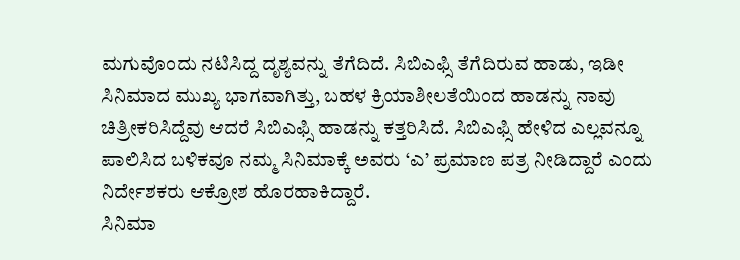ಮಗುವೊಂದು ನಟಿಸಿದ್ದ ದೃಶ್ಯವನ್ನು ತೆಗೆದಿದೆ. ಸಿಬಿಎಫ್ಸಿ ತೆಗೆದಿರುವ ಹಾಡು, ಇಡೀ ಸಿನಿಮಾದ ಮುಖ್ಯ ಭಾಗವಾಗಿತ್ತು, ಬಹಳ ಕ್ರಿಯಾಶೀಲತೆಯಿಂದ ಹಾಡನ್ನು ನಾವು ಚಿತ್ರೀಕರಿಸಿದ್ದೆವು ಆದರೆ ಸಿಬಿಎಫ್ಸಿ ಹಾಡನ್ನು ಕತ್ತರಿಸಿದೆ. ಸಿಬಿಎಫ್ಸಿ ಹೇಳಿದ ಎಲ್ಲವನ್ನೂ ಪಾಲಿಸಿದ ಬಳಿಕವೂ ನಮ್ಮ ಸಿನಿಮಾಕ್ಕೆ ಅವರು ‘ಎ’ ಪ್ರಮಾಣ ಪತ್ರ ನೀಡಿದ್ದಾರೆ ಎಂದು ನಿರ್ದೇಶಕರು ಆಕ್ರೋಶ ಹೊರಹಾಕಿದ್ದಾರೆ.
ಸಿನಿಮಾ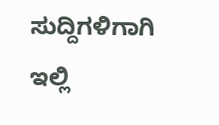ಸುದ್ದಿಗಳಿಗಾಗಿ ಇಲ್ಲಿ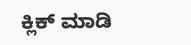ಕ್ಲಿಕ್ ಮಾಡಿ